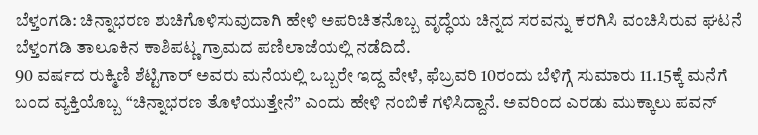ಬೆಳ್ತಂಗಡಿ: ಚಿನ್ನಾಭರಣ ಶುಚಿಗೊಳಿಸುವುದಾಗಿ ಹೇಳಿ ಅಪರಿಚಿತನೊಬ್ಬ ವೃದ್ಧೆಯ ಚಿನ್ನದ ಸರವನ್ನು ಕರಗಿಸಿ ವಂಚಿಸಿರುವ ಘಟನೆ ಬೆಳ್ತಂಗಡಿ ತಾಲೂಕಿನ ಕಾಶಿಪಟ್ಣ ಗ್ರಾಮದ ಪಣಿಲಾಜೆಯಲ್ಲಿ ನಡೆದಿದೆ.
90 ವರ್ಷದ ರುಕ್ಮಿಣಿ ಶೆಟ್ಟಿಗಾರ್ ಅವರು ಮನೆಯಲ್ಲಿ ಒಬ್ಬರೇ ಇದ್ದ ವೇಳೆ, ಫೆಬ್ರವರಿ 10ರಂದು ಬೆಳಿಗ್ಗೆ ಸುಮಾರು 11.15ಕ್ಕೆ ಮನೆಗೆ ಬಂದ ವ್ಯಕ್ತಿಯೊಬ್ಬ “ಚಿನ್ನಾಭರಣ ತೊಳೆಯುತ್ತೇನೆ” ಎಂದು ಹೇಳಿ ನಂಬಿಕೆ ಗಳಿಸಿದ್ದಾನೆ. ಅವರಿಂದ ಎರಡು ಮುಕ್ಕಾಲು ಪವನ್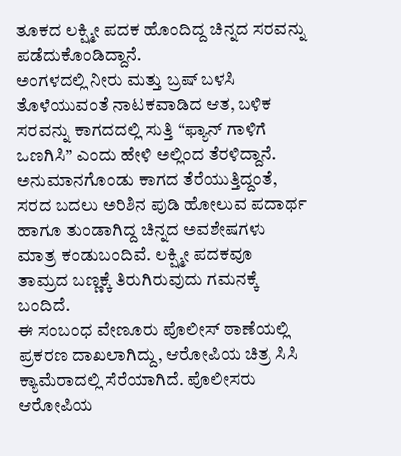ತೂಕದ ಲಕ್ಷ್ಮೀ ಪದಕ ಹೊಂದಿದ್ದ ಚಿನ್ನದ ಸರವನ್ನು ಪಡೆದುಕೊಂಡಿದ್ದಾನೆ.
ಅಂಗಳದಲ್ಲಿ ನೀರು ಮತ್ತು ಬ್ರಷ್ ಬಳಸಿ ತೊಳೆಯುವಂತೆ ನಾಟಕವಾಡಿದ ಆತ, ಬಳಿಕ ಸರವನ್ನು ಕಾಗದದಲ್ಲಿ ಸುತ್ತಿ “ಫ್ಯಾನ್ ಗಾಳಿಗೆ ಒಣಗಿಸಿ” ಎಂದು ಹೇಳಿ ಅಲ್ಲಿಂದ ತೆರಳಿದ್ದಾನೆ. ಅನುಮಾನಗೊಂಡು ಕಾಗದ ತೆರೆಯುತ್ತಿದ್ದಂತೆ, ಸರದ ಬದಲು ಅರಿಶಿನ ಪುಡಿ ಹೋಲುವ ಪದಾರ್ಥ ಹಾಗೂ ತುಂಡಾಗಿದ್ದ ಚಿನ್ನದ ಅವಶೇಷಗಳು ಮಾತ್ರ ಕಂಡುಬಂದಿವೆ. ಲಕ್ಷ್ಮೀ ಪದಕವೂ ತಾಮ್ರದ ಬಣ್ಣಕ್ಕೆ ತಿರುಗಿರುವುದು ಗಮನಕ್ಕೆ ಬಂದಿದೆ.
ಈ ಸಂಬಂಧ ವೇಣೂರು ಪೊಲೀಸ್ ಠಾಣೆಯಲ್ಲಿ ಪ್ರಕರಣ ದಾಖಲಾಗಿದ್ದು, ಆರೋಪಿಯ ಚಿತ್ರ ಸಿಸಿ ಕ್ಯಾಮೆರಾದಲ್ಲಿ ಸೆರೆಯಾಗಿದೆ. ಪೊಲೀಸರು ಆರೋಪಿಯ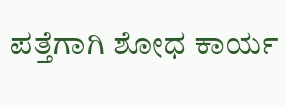ಪತ್ತೆಗಾಗಿ ಶೋಧ ಕಾರ್ಯ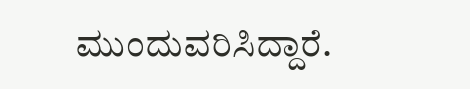ಮುಂದುವರಿಸಿದ್ದಾರೆ.